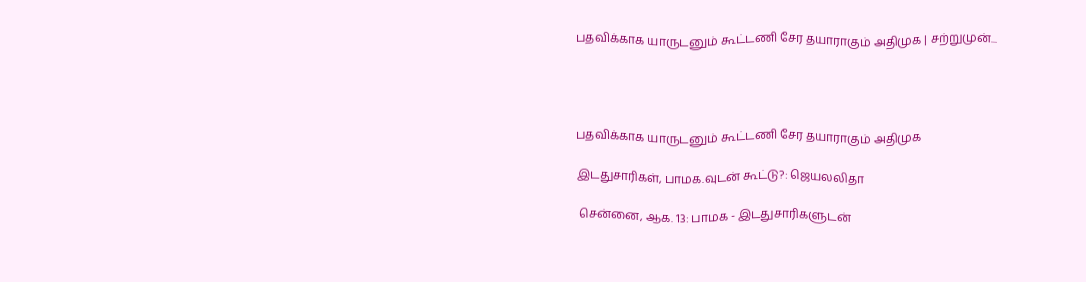பதவிக்காக யாருடனும் கூட்டணி சேர தயாராகும் அதிமுக | சற்றுமுன்...




பதவிக்காக யாருடனும் கூட்டணி சேர தயாராகும் அதிமுக

இடதுசாரிகள், பாமக.வுடன் கூட்டு?: ஜெயலலிதா

 சென்னை, ஆக. 13: பாமக - இடதுசாரிகளுடன்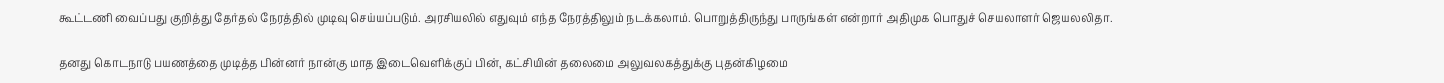கூட்டணி வைப்பது குறித்து தேர்தல் நேரத்தில் முடிவு செய்யப்படும். அரசியலில் எதுவும் எந்த நேரத்திலும் நடக்கலாம். பொறுத்திருந்து பாருங்கள் என்றார் அதிமுக பொதுச் செயலாளர் ஜெயலலிதா.

தனது கொடநாடு பயணத்தை முடித்த பின்னர் நான்கு மாத இடைவெளிக்குப் பின், கட்சியின் தலைமை அலுவலகத்துக்கு புதன்கிழமை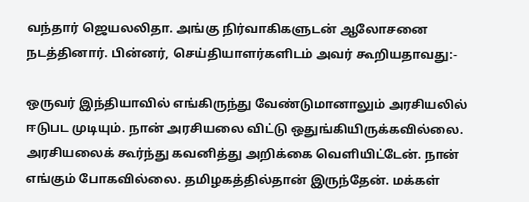வந்தார் ஜெயலலிதா. அங்கு நிர்வாகிகளுடன் ஆலோசனை நடத்தினார். பின்னர், செய்தியாளர்களிடம் அவர் கூறியதாவது:-

ஒருவர் இந்தியாவில் எங்கிருந்து வேண்டுமானாலும் அரசியலில் ஈடுபட முடியும். நான் அரசியலை விட்டு ஒதுங்கியிருக்கவில்லை. அரசியலைக் கூர்ந்து கவனித்து அறிக்கை வெளியிட்டேன். நான் எங்கும் போகவில்லை. தமிழகத்தில்தான் இருந்தேன். மக்கள்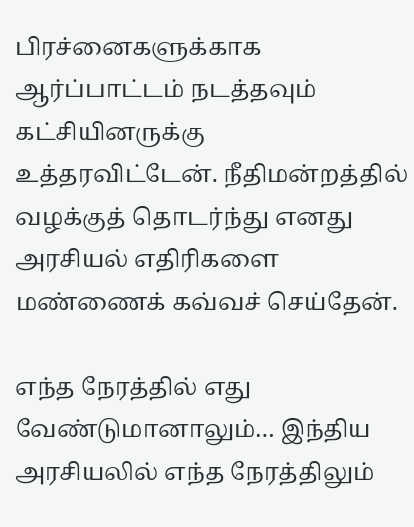பிரச்னைகளுக்காக ஆர்ப்பாட்டம் நடத்தவும் கட்சியினருக்கு உத்தரவிட்டேன். நீதிமன்றத்தில் வழக்குத் தொடர்ந்து எனது அரசியல் எதிரிகளை மண்ணைக் கவ்வச் செய்தேன்.

எந்த நேரத்தில் எது வேண்டுமானாலும்… இந்திய அரசியலில் எந்த நேரத்திலும்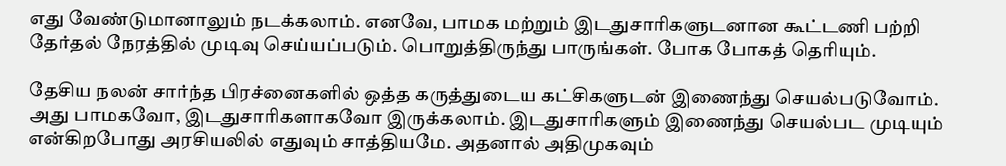எது வேண்டுமானாலும் நடக்கலாம். எனவே, பாமக மற்றும் இடதுசாரிகளுடனான கூட்டணி பற்றி தேர்தல் நேரத்தில் முடிவு செய்யப்படும். பொறுத்திருந்து பாருங்கள். போக போகத் தெரியும்.

தேசிய நலன் சார்ந்த பிரச்னைகளில் ஒத்த கருத்துடைய கட்சிகளுடன் இணைந்து செயல்படுவோம். அது பாமகவோ, இடதுசாரிகளாகவோ இருக்கலாம். இடதுசாரிகளும் இணைந்து செயல்பட முடியும் என்கிறபோது அரசியலில் எதுவும் சாத்தியமே. அதனால் அதிமுகவும்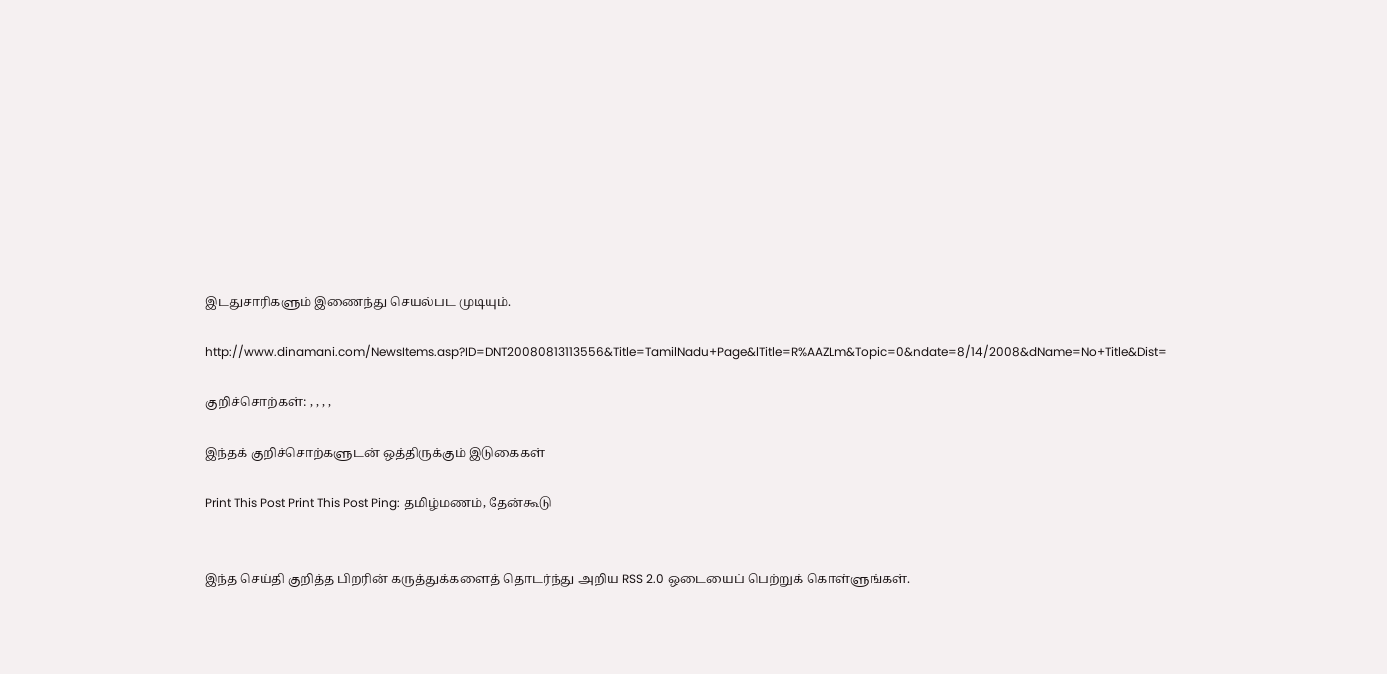இடதுசாரிகளும் இணைந்து செயல்பட முடியும்.

http://www.dinamani.com/NewsItems.asp?ID=DNT20080813113556&Title=TamilNadu+Page&lTitle=R%AAZLm&Topic=0&ndate=8/14/2008&dName=No+Title&Dist=

குறிச்சொற்கள்: , , , ,

இந்தக் குறிச்சொற்களுடன் ஒத்திருக்கும் இடுகைகள்

Print This Post Print This Post Ping: தமிழ்மணம், தேன்கூடு


இந்த செய்தி குறித்த பிறரின் கருத்துக்களைத் தொடர்ந்து அறிய RSS 2.0 ஒடையைப் பெற்றுக் கொள்ளுங்கள்.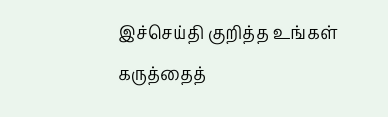இச்செய்தி குறித்த உங்கள் கருத்தைத்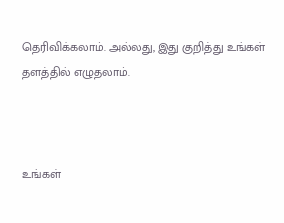தெரிவிக்கலாம். அல்லது, இது குறித்து உங்கள் தளத்தில் எழுதலாம்.



உங்கள்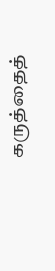கருத்தைத்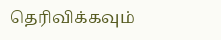தெரிவிக்கவும்